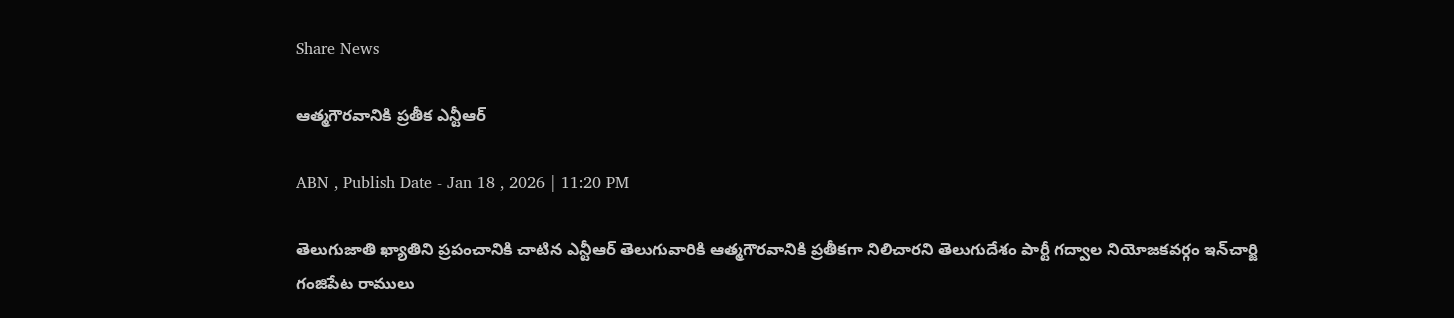Share News

ఆత్మగౌరవానికి ప్రతీక ఎన్టీఆర్‌

ABN , Publish Date - Jan 18 , 2026 | 11:20 PM

తెలుగుజాతి ఖ్యాతిని ప్రపంచానికి చాటిన ఎన్టీఆర్‌ తెలుగువారికి ఆత్మగౌరవానికి ప్రతీకగా నిలిచారని తెలుగుదేశం పార్టీ గద్వాల నియోజకవర్గం ఇన్‌చార్జి గంజిపేట రాములు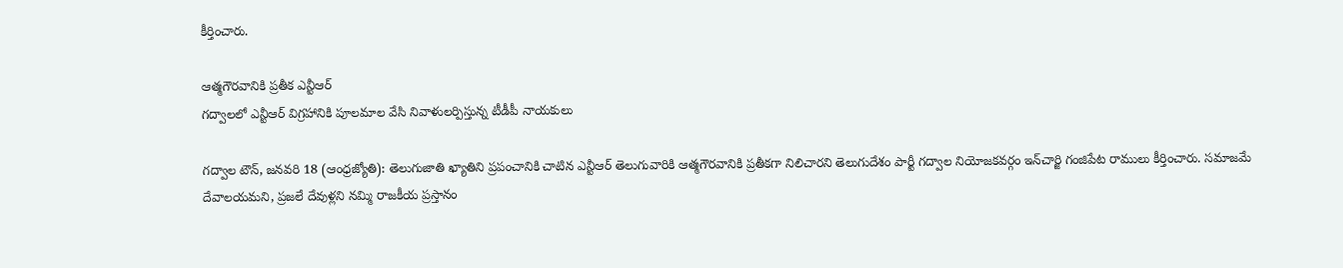కీర్తించారు.

ఆత్మగౌరవానికి ప్రతీక ఎన్టీఆర్‌
గద్వాలలో ఎన్టీఆర్‌ విగ్రహానికి పూలమాల వేసి నివాళులర్పిస్తున్న టీడీపీ నాయకులు

గద్వాల టౌన్‌, జనవరి 18 (ఆంధ్రజ్యోతి): తెలుగుజాతి ఖ్యాతిని ప్రపంచానికి చాటిన ఎన్టీఆర్‌ తెలుగువారికి ఆత్మగౌరవానికి ప్రతీకగా నిలిచారని తెలుగుదేశం పార్టీ గద్వాల నియోజకవర్గం ఇన్‌చార్జి గంజిపేట రాములు కీర్తించారు. సమాజమే దేవాలయమని, ప్రజలే దేవుళ్లని నమ్మి రాజకీయ ప్రస్తానం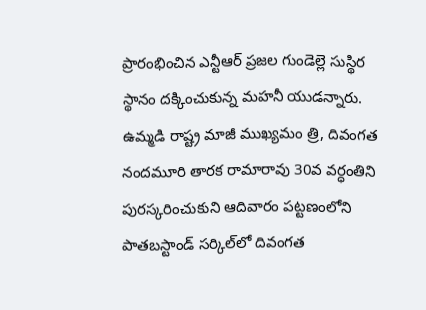ప్రారంభించిన ఎన్టీఆర్‌ ప్రజల గుండెల్లె సుస్థిర స్థానం దక్కించుకున్న మహనీ యుడన్నారు. ఉమ్మడి రాష్ట్ర మాజీ ముఖ్యమం త్రి, దివంగత నందమూరి తారక రామారావు 30వ వర్ధంతిని పురస్కరించుకుని ఆదివారం పట్టణంలోని పాతబస్టాండ్‌ సర్కిల్‌లో దివంగత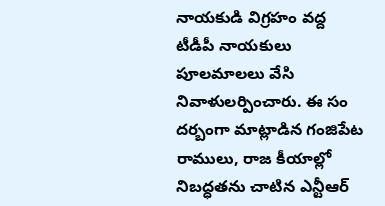నాయకుడి విగ్రహం వద్ద టీడీపీ నాయకులు పూలమాలలు వేసి నివాళులర్పించారు. ఈ సం దర్బంగా మాట్లాడిన గంజిపేట రాములు, రాజ కీయాల్లో నిబద్ధతను చాటిన ఎన్టీఆర్‌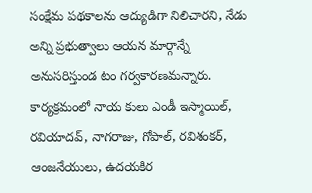సంక్షేమ పథకాలను ఆద్యుడిగా నిలిచారని, నేడు అన్ని ప్రభుత్వాలు ఆయన మార్గాన్నే అనుసరిస్తుండ టం గర్వకారణమన్నారు. కార్యక్రమంలో నాయ కులు ఎండీ ఇస్మాయిల్‌, రవియాదవ్‌, నాగరాజు, గోపాల్‌, రవిశంకర్‌, ఆంజనేయులు, ఉదయకిర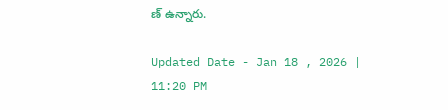ణ్‌ ఉన్నారు.

Updated Date - Jan 18 , 2026 | 11:20 PM